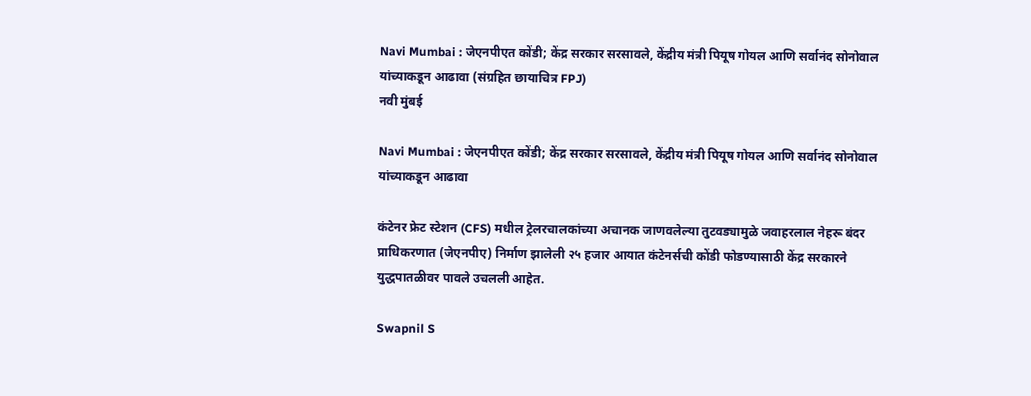Navi Mumbai : जेएनपीएत कोंडी; केंद्र सरकार सरसावले, केंद्रीय मंत्री पियूष गोयल आणि सर्वानंद सोनोवाल यांच्याकडून आढावा (संग्रहित छायाचित्र FPJ)
नवी मुंबई

Navi Mumbai : जेएनपीएत कोंडी; केंद्र सरकार सरसावले, केंद्रीय मंत्री पियूष गोयल आणि सर्वानंद सोनोवाल यांच्याकडून आढावा

कंटेनर फ्रेट स्टेशन (CFS) मधील ट्रेलरचालकांच्या अचानक जाणवलेल्या तुटवड्यामुळे जवाहरलाल नेहरू बंदर प्राधिकरणात (जेएनपीए) निर्माण झालेली २५ हजार आयात कंटेनर्सची कोंडी फोडण्यासाठी केंद्र सरकारने युद्धपातळीवर पावले उचलली आहेत.

Swapnil S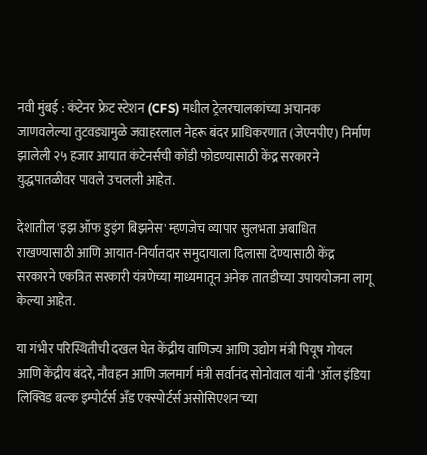नवी मुंबई : कंटेनर फ्रेट स्टेशन (CFS) मधील ट्रेलरचालकांच्या अचानक जाणवलेल्या तुटवड्यामुळे जवाहरलाल नेहरू बंदर प्राधिकरणात (जेएनपीए) निर्माण झालेली २५ हजार आयात कंटेनर्सची कोंडी फोडण्यासाठी केंद्र सरकारने युद्धपातळीवर पावले उचलली आहेत.

देशातील 'इझ ऑफ डुइंग बिझनेस' म्हणजेच व्यापार सुलभता अबाधित राखण्यासाठी आणि आयात-निर्यातदार समुदायाला दिलासा देण्यासाठी केंद्र सरकारने एकत्रित सरकारी यंत्रणेच्या माध्यमातून अनेक तातडीच्या उपाययोजना लागू केल्या आहेत.

या गंभीर परिस्थितीची दखल घेत केंद्रीय वाणिज्य आणि उद्योग मंत्री पियूष गोयल आणि केंद्रीय बंदरे, नौवहन आणि जलमार्ग मंत्री सर्वानंद सोनोवाल यांनी 'ऑल इंडिया लिक्विड बल्क इम्पोर्टर्स अँड एक्स्पोर्टर्स असोसिएशन'च्या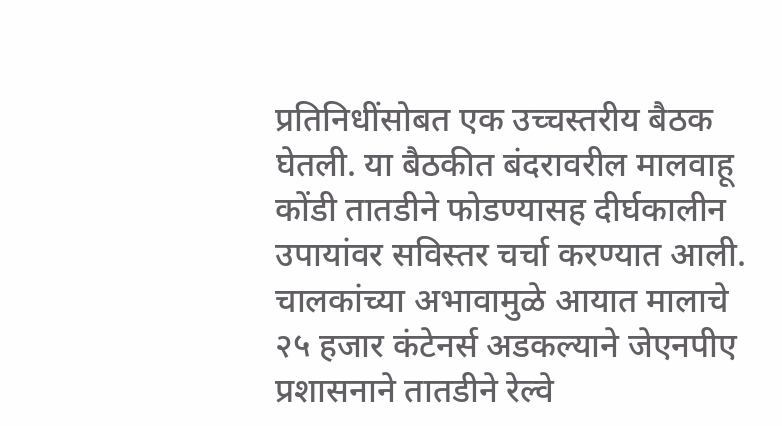प्रतिनिधींसोबत एक उच्चस्तरीय बैठक घेतली. या बैठकीत बंदरावरील मालवाहू कोंडी तातडीने फोडण्यासह दीर्घकालीन उपायांवर सविस्तर चर्चा करण्यात आली. चालकांच्या अभावामुळे आयात मालाचे २५ हजार कंटेनर्स अडकल्याने जेएनपीए प्रशासनाने तातडीने रेल्वे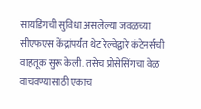सायडिंगची सुविधा असलेल्या जवळच्या सीएफएस केंद्रांपर्यंत थेट रेल्वेद्वारे कंटेनर्सची वाहतूक सुरू केली. तसेच प्रोसेसिंगचा वेळ वाचवण्यासाठी एकाच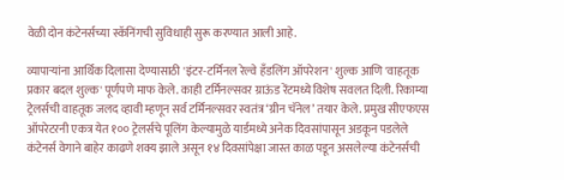वेळी दोन कंटेनर्सच्या स्कॅनिंगची सुविधाही सुरू करण्यात आली आहे.

व्यापाऱ्यांना आर्थिक दिलासा देण्यासाठी 'इंटर-टर्मिनल रेल्वे हँडलिंग ऑपरेशन' शुल्क आणि 'वाहतूक प्रकार बदल शुल्क' पूर्णपणे माफ केले. काही टर्मिनल्सवर ग्राऊंड रेंटमध्ये विशेष सवलत दिली. रिकाम्या ट्रेलर्सची वाहतूक जलद व्हावी म्हणून सर्व टर्मिनल्सवर स्वतंत्र ‘ग्रीन चॅनेल’ तयार केले. प्रमुख सीएफएस ऑपरेटरनी एकत्र येत १०० ट्रेलर्सचे पूलिंग केल्यामुळे यार्डमध्ये अनेक दिवसांपासून अडकून पडलेले कंटेनर्स वेगाने बाहेर काढणे शक्य झाले असून १४ दिवसांपेक्षा जास्त काळ पडून असलेल्या कंटेनर्सची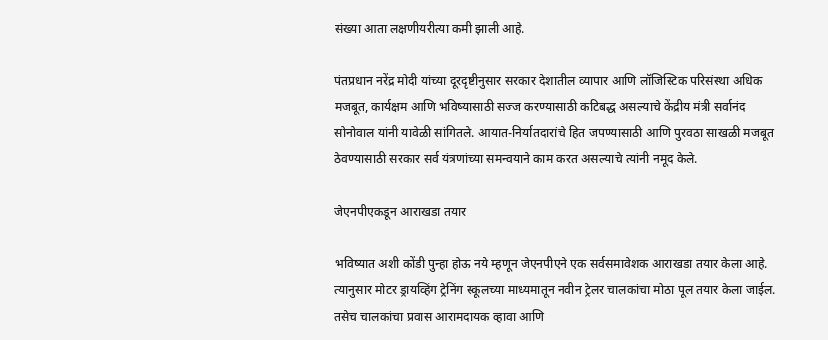संख्या आता लक्षणीयरीत्या कमी झाली आहे.

पंतप्रधान नरेंद्र मोदी यांच्या दूरदृष्टीनुसार सरकार देशातील व्यापार आणि लॉजिस्टिक परिसंस्था अधिक मजबूत, कार्यक्षम आणि भविष्यासाठी सज्ज करण्यासाठी कटिबद्ध असल्याचे केंद्रीय मंत्री सर्वानंद सोनोवाल यांनी यावेळी सांगितले. आयात-निर्यातदारांचे हित जपण्यासाठी आणि पुरवठा साखळी मजबूत ठेवण्यासाठी सरकार सर्व यंत्रणांच्या समन्वयाने काम करत असल्याचे त्यांनी नमूद केले.

जेएनपीएकडून आराखडा तयार

भविष्यात अशी कोंडी पुन्हा होऊ नये म्हणून जेएनपीएने एक सर्वसमावेशक आराखडा तयार केला आहे. त्यानुसार मोटर ड्रायव्हिंग ट्रेनिंग स्कूलच्या माध्यमातून नवीन ट्रेलर चालकांचा मोठा पूल तयार केला जाईल. तसेच चालकांचा प्रवास आरामदायक व्हावा आणि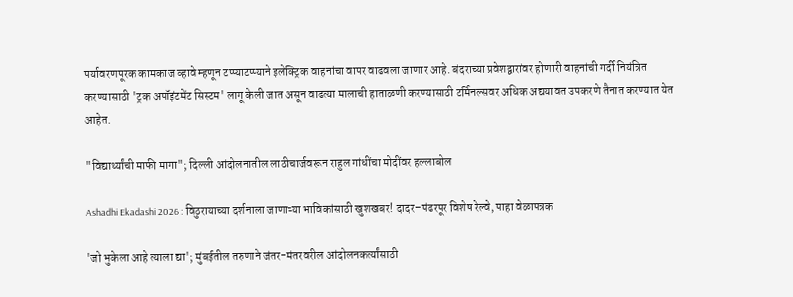पर्यावरणपूरक कामकाज व्हावे म्हणून टप्प्याटप्प्याने इलेक्ट्रिक वाहनांचा वापर वाढवला जाणार आहे. बंदराच्या प्रवेशद्वारांवर होणारी वाहनांची गर्दी नियंत्रित करण्यासाठी 'ट्रक अपॉइंटमेंट सिस्टम' लागू केली जात असून वाढत्या मालाची हाताळणी करण्यासाठी टर्मिनल्सवर अधिक अद्ययावत उपकरणे तैनात करण्यात येत आहेत.

"विद्यार्थ्यांची माफी मागा"; दिल्ली आंदोलनातील लाठीचार्जवरून राहुल गांधींचा मोदींवर हल्लाबोल

Ashadhi Ekadashi 2026 : विठुरायाच्या दर्शनाला जाणाऱ्या भाविकांसाठी खुशखबर! दादर–पंढरपूर विशेष रेल्वे, पाहा वेळापत्रक

'जो भुकेला आहे त्याला द्या'; मुंबईतील तरुणाने जंतर-मंतरवरील आंदोलनकर्त्यांसाठी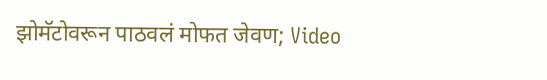झोमॅटोवरून पाठवलं मोफत जेवण; Video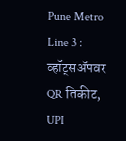Pune Metro Line 3 : व्हॉट्सॲपवर QR तिकीट, UPI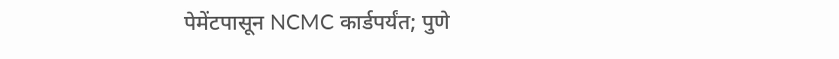पेमेंटपासून NCMC कार्डपर्यंत; पुणे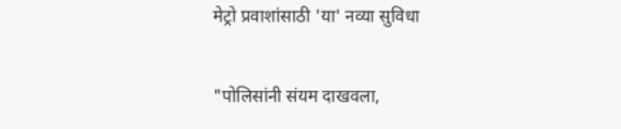मेट्रो प्रवाशांसाठी 'या' नव्या सुविधा

"पोलिसांनी संयम दाखवला,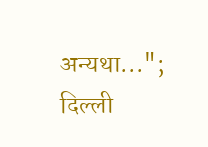अन्यथा..."; दिल्ली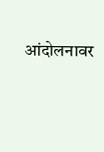आंदोलनावर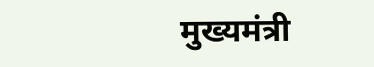मुख्यमंत्री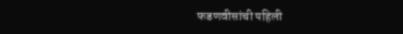फडणवीसांची पहिली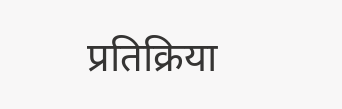प्रतिक्रिया